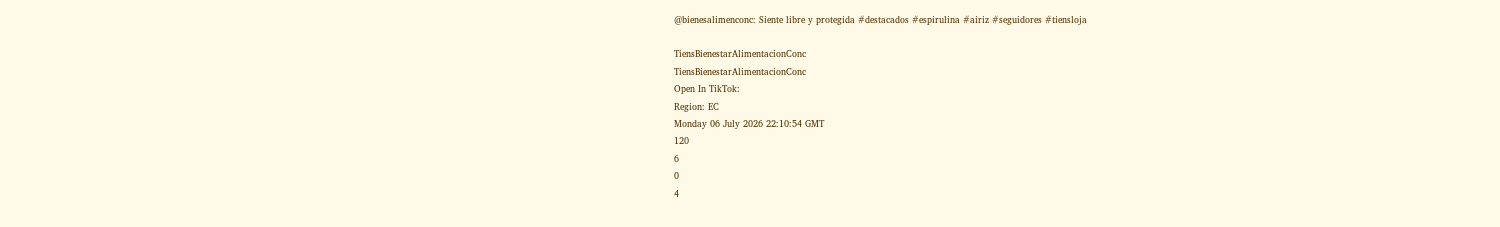@bienesalimenconc: Siente libre y protegida #destacados #espirulina #airiz #seguidores #tiensloja

TiensBienestarAlimentacionConc
TiensBienestarAlimentacionConc
Open In TikTok:
Region: EC
Monday 06 July 2026 22:10:54 GMT
120
6
0
4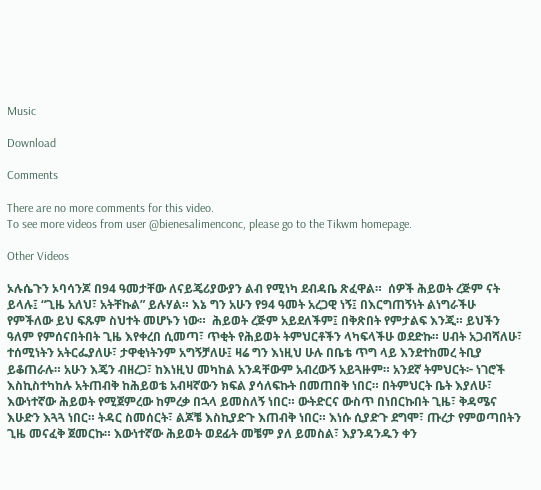Music

Download

Comments

There are no more comments for this video.
To see more videos from user @bienesalimenconc, please go to the Tikwm homepage.

Other Videos

ኦሉሴጉን ኦባሳንጆ በ94 ዓመታቸው ለናይጄሪያውያን ልብ የሚነካ ደብዳቤ ጽፈዋል።  ሰዎች ሕይወት ረጅም ናት ይላሉ፤ “ጊዜ አለህ፣ አትቸኩል” ይሉሃል። እኔ ግን አሁን የ94 ዓመት አረጋዊ ነኝ፤ በእርግጠኝነት ልነግራችሁ የምችለው ይህ ፍጹም ስህተት መሆኑን ነው።  ሕይወት ረጅም አይደለችም፤ በቅጽበት የምታልፍ እንጂ። ይህችን ዓለም የምሰናበትበት ጊዜ እየቀረበ ሲመጣ፣ ጥቂት የሕይወት ትምህርቶችን ላካፍላችሁ ወደድኩ። ሀብት አጋብሻለሁ፣ ተሰሚነትን አትርፌያለሁ፣ ታዋቂነትንም አግኝቻለሁ፤ ዛሬ ግን እነዚህ ሁሉ በቤቴ ጥግ ላይ እንደተከመረ ትቢያ ይቆጠራሉ። አሁን እጄን ብዘረጋ፣ ከእነዚህ መካከል አንዳቸውም አብረውኝ አይጓዙም። አንደኛ ትምህርት፦ ነገሮች እስኪስተካከሉ አትጠብቅ ከሕይወቴ አብዛኛውን ክፍል ያሳለፍኩት በመጠበቅ ነበር። በትምህርት ቤት እያለሁ፣ እውነተኛው ሕይወት የሚጀምረው ከምረቃ በኋላ ይመስለኝ ነበር። ውትድርና ውስጥ በነበርኩበት ጊዜ፣ ቅዳሜና እሁድን እጓጓ ነበር። ትዳር ስመሰርት፣ ልጆቼ እስኪያድጉ እጠብቅ ነበር። እነሱ ሲያድጉ ደግሞ፣ ጡረታ የምወጣበትን ጊዜ መናፈቅ ጀመርኩ። እውነተኛው ሕይወት ወደፊት መቼም ያለ ይመስል፣ እያንዳንዱን ቀን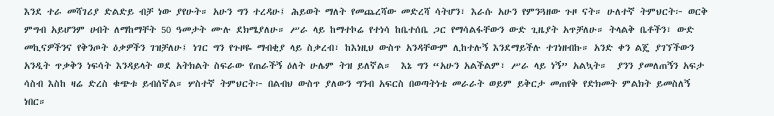እንደ ተራ መሻገሪያ ድልድይ ብቻ ነው ያየሁት። አሁን ግን ተረዳሁ፤ ሕይወት ማለት የመጨረሻው መድረሻ ሳትሆን፣ እራሱ አሁን የምንጓዘው ጉዞ ናት። ሁለተኛ ትምህርት፦ ወርቅ ምግብ አይሆንም ሀብት ለማከማቸት 50 ዓመታት ሙሉ ደክሜያለሁ። ሥራ ላይ ከማተኮሬ የተነሳ ከቤተሰቤ ጋር የማሳልፋቸውን ውድ ጊዜያት አጥቻለሁ። ትላልቅ ቤቶችን፣ ውድ መኪናዎችንና የቅንጦት ዕቃዎችን ገዝቻለሁ፤ ነገር ግን የጉዞዬ ማብቂያ ላይ ስቃረብ፣ ከእነዚህ ውስጥ አንዳቸውም ሊከተሉኝ እንደማይችሉ ተገነዘብኩ። አንድ ቀን ልጄ ያገኘችውን አንዲት ጥቃቅን ነፍሳት እንዳይላት ወደ አትክልት ስፍራው የጠራችኝ ዕለት ሁሌም ትዝ ይለኛል።  እኔ ግን “አሁን አልችልም፣ ሥራ ላይ ነኝ” አልኳት።  ያንን ያመለጠኝን አፍታ ሳስብ እስከ ዛሬ ድረስ ቁጭቱ ይብሰኛል። ሦስተኛ ትምህርት፦ በልብህ ውስጥ ያለውን ግንብ አፍርስ በወጣትነቴ መራራት ወይም ይቅርታ መጠየቅ የድክመት ምልክት ይመስለኝ ነበር።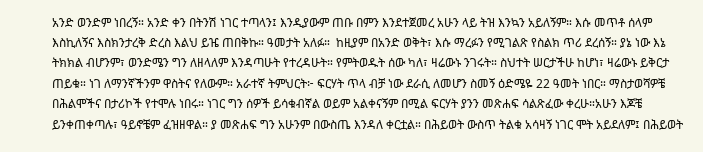አንድ ወንድም ነበረኝ። አንድ ቀን በትንሽ ነገር ተጣላን፤ እንዲያውም ጠቡ በምን እንደተጀመረ አሁን ላይ ትዝ እንኳን አይለኝም። እሱ መጥቶ ሰላም እስኪለኝና እስክንታረቅ ድረስ እልህ ይዤ ጠበቅኩ። ዓመታት አለፉ።  ከዚያም በአንድ ወቅት፣ እሱ ማረፉን የሚገልጽ የስልክ ጥሪ ደረሰኝ። ያኔ ነው እኔ ትክክል ብሆንም፣ ወንድሜን ግን ለዘላለም እንዳጣሁት የተረዳሁት። የምትወዱት ሰው ካለ፣ ዛሬውኑ ንገሩት። ስህተት ሠርታችሁ ከሆነ፣ ዛሬውኑ ይቅርታ ጠይቁ። ነገ ለማንኛችንም ዋስትና የለውም። አራተኛ ትምህርት፦ ፍርሃት ጥላ ብቻ ነው ደራሲ ለመሆን ስመኝ ዕድሜዬ 22 ዓመት ነበር። ማስታወሻዎቼ በሕልሞችና በታሪኮች የተሞሉ ነበሩ። ነገር ግን ሰዎች ይሳቁብኛል ወይም አልቀናኝም በሚል ፍርሃት ያንን መጽሐፍ ሳልጽፈው ቀረሁ።አሁን እጆቼ ይንቀጠቀጣሉ፣ ዓይኖቼም ፈዝዘዋል። ያ መጽሐፍ ግን አሁንም በውስጤ እንዳለ ቀርቷል። በሕይወት ውስጥ ትልቁ አሳዛኝ ነገር ሞት አይደለም፤ በሕይወት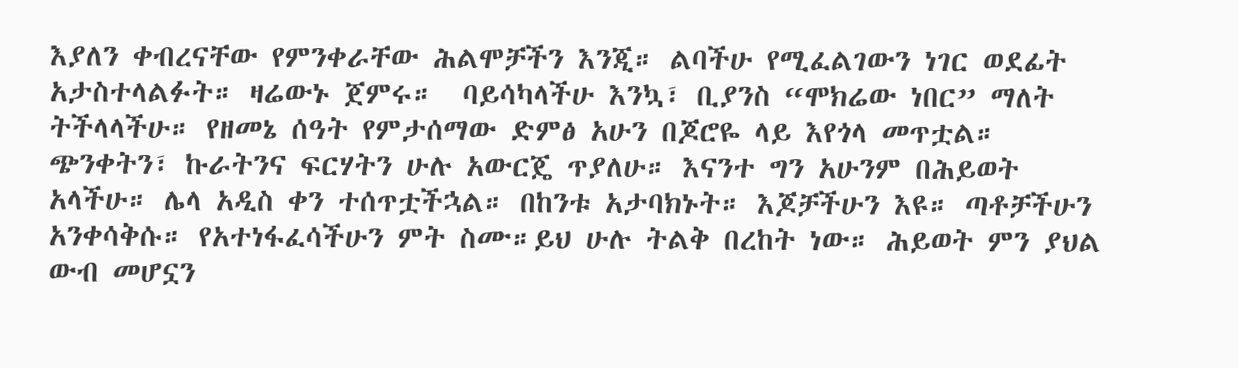እያለን ቀብረናቸው የምንቀራቸው ሕልሞቻችን እንጂ። ልባችሁ የሚፈልገውን ነገር ወደፊት አታስተላልፉት። ዛሬውኑ ጀምሩ።  ባይሳካላችሁ እንኳ፣ ቢያንስ “ሞክሬው ነበር” ማለት ትችላላችሁ። የዘመኔ ሰዓት የምታሰማው ድምፅ አሁን በጆሮዬ ላይ እየጎላ መጥቷል። ጭንቀትን፣ ኩራትንና ፍርሃትን ሁሉ አውርጄ ጥያለሁ። እናንተ ግን አሁንም በሕይወት አላችሁ። ሌላ አዲስ ቀን ተሰጥቷችኋል። በከንቱ አታባክኑት። እጆቻችሁን እዩ። ጣቶቻችሁን አንቀሳቅሱ። የአተነፋፈሳችሁን ምት ስሙ።ይህ ሁሉ ትልቅ በረከት ነው። ሕይወት ምን ያህል ውብ መሆኗን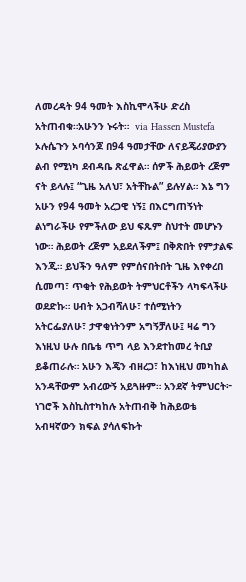ለመረዳት 94 ዓመት እስኪሞላችሁ ድረስ አትጠብቁ።አሁንን ኑሩት።  via Hassen Mustefa
ኦሉሴጉን ኦባሳንጆ በ94 ዓመታቸው ለናይጄሪያውያን ልብ የሚነካ ደብዳቤ ጽፈዋል። ሰዎች ሕይወት ረጅም ናት ይላሉ፤ “ጊዜ አለህ፣ አትቸኩል” ይሉሃል። እኔ ግን አሁን የ94 ዓመት አረጋዊ ነኝ፤ በእርግጠኝነት ልነግራችሁ የምችለው ይህ ፍጹም ስህተት መሆኑን ነው። ሕይወት ረጅም አይደለችም፤ በቅጽበት የምታልፍ እንጂ። ይህችን ዓለም የምሰናበትበት ጊዜ እየቀረበ ሲመጣ፣ ጥቂት የሕይወት ትምህርቶችን ላካፍላችሁ ወደድኩ። ሀብት አጋብሻለሁ፣ ተሰሚነትን አትርፌያለሁ፣ ታዋቂነትንም አግኝቻለሁ፤ ዛሬ ግን እነዚህ ሁሉ በቤቴ ጥግ ላይ እንደተከመረ ትቢያ ይቆጠራሉ። አሁን እጄን ብዘረጋ፣ ከእነዚህ መካከል አንዳቸውም አብረውኝ አይጓዙም። አንደኛ ትምህርት፦ ነገሮች እስኪስተካከሉ አትጠብቅ ከሕይወቴ አብዛኛውን ክፍል ያሳለፍኩት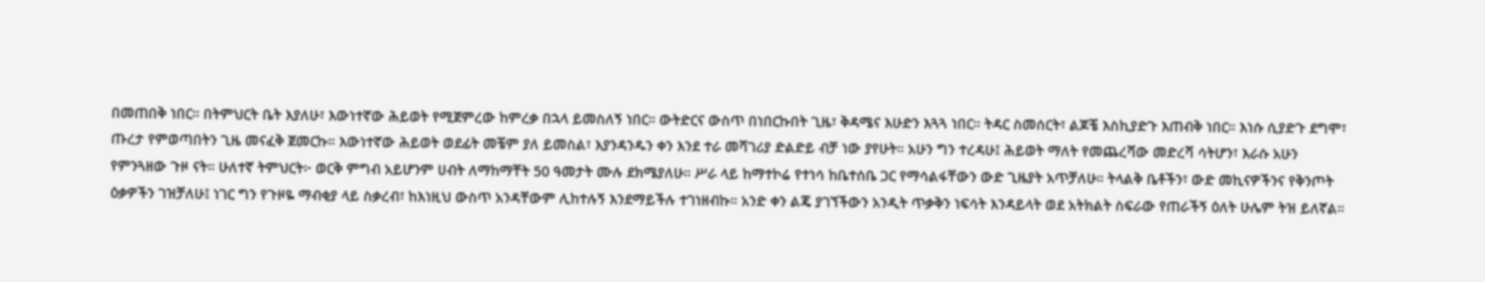በመጠበቅ ነበር። በትምህርት ቤት እያለሁ፣ እውነተኛው ሕይወት የሚጀምረው ከምረቃ በኋላ ይመስለኝ ነበር። ውትድርና ውስጥ በነበርኩበት ጊዜ፣ ቅዳሜና እሁድን እጓጓ ነበር። ትዳር ስመሰርት፣ ልጆቼ እስኪያድጉ እጠብቅ ነበር። እነሱ ሲያድጉ ደግሞ፣ ጡረታ የምወጣበትን ጊዜ መናፈቅ ጀመርኩ። እውነተኛው ሕይወት ወደፊት መቼም ያለ ይመስል፣ እያንዳንዱን ቀን እንደ ተራ መሻገሪያ ድልድይ ብቻ ነው ያየሁት። አሁን ግን ተረዳሁ፤ ሕይወት ማለት የመጨረሻው መድረሻ ሳትሆን፣ እራሱ አሁን የምንጓዘው ጉዞ ናት። ሁለተኛ ትምህርት፦ ወርቅ ምግብ አይሆንም ሀብት ለማከማቸት 50 ዓመታት ሙሉ ደክሜያለሁ። ሥራ ላይ ከማተኮሬ የተነሳ ከቤተሰቤ ጋር የማሳልፋቸውን ውድ ጊዜያት አጥቻለሁ። ትላልቅ ቤቶችን፣ ውድ መኪናዎችንና የቅንጦት ዕቃዎችን ገዝቻለሁ፤ ነገር ግን የጉዞዬ ማብቂያ ላይ ስቃረብ፣ ከእነዚህ ውስጥ አንዳቸውም ሊከተሉኝ እንደማይችሉ ተገነዘብኩ። አንድ ቀን ልጄ ያገኘችውን አንዲት ጥቃቅን ነፍሳት እንዳይላት ወደ አትክልት ስፍራው የጠራችኝ ዕለት ሁሌም ትዝ ይለኛል።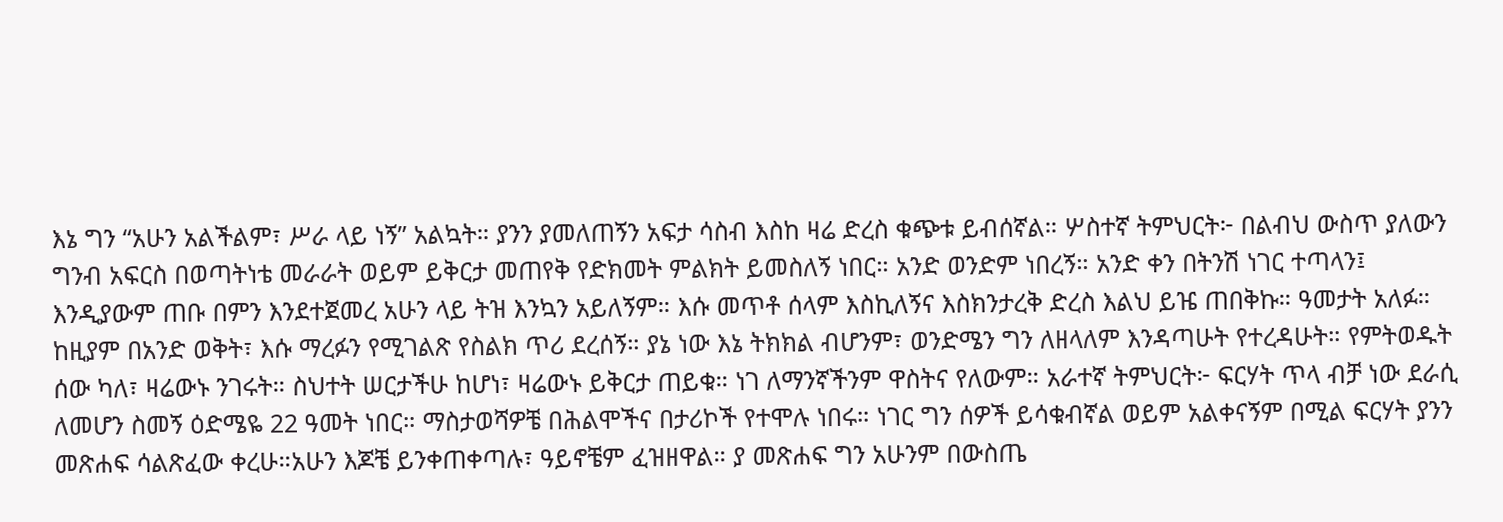እኔ ግን “አሁን አልችልም፣ ሥራ ላይ ነኝ” አልኳት። ያንን ያመለጠኝን አፍታ ሳስብ እስከ ዛሬ ድረስ ቁጭቱ ይብሰኛል። ሦስተኛ ትምህርት፦ በልብህ ውስጥ ያለውን ግንብ አፍርስ በወጣትነቴ መራራት ወይም ይቅርታ መጠየቅ የድክመት ምልክት ይመስለኝ ነበር። አንድ ወንድም ነበረኝ። አንድ ቀን በትንሽ ነገር ተጣላን፤ እንዲያውም ጠቡ በምን እንደተጀመረ አሁን ላይ ትዝ እንኳን አይለኝም። እሱ መጥቶ ሰላም እስኪለኝና እስክንታረቅ ድረስ እልህ ይዤ ጠበቅኩ። ዓመታት አለፉ። ከዚያም በአንድ ወቅት፣ እሱ ማረፉን የሚገልጽ የስልክ ጥሪ ደረሰኝ። ያኔ ነው እኔ ትክክል ብሆንም፣ ወንድሜን ግን ለዘላለም እንዳጣሁት የተረዳሁት። የምትወዱት ሰው ካለ፣ ዛሬውኑ ንገሩት። ስህተት ሠርታችሁ ከሆነ፣ ዛሬውኑ ይቅርታ ጠይቁ። ነገ ለማንኛችንም ዋስትና የለውም። አራተኛ ትምህርት፦ ፍርሃት ጥላ ብቻ ነው ደራሲ ለመሆን ስመኝ ዕድሜዬ 22 ዓመት ነበር። ማስታወሻዎቼ በሕልሞችና በታሪኮች የተሞሉ ነበሩ። ነገር ግን ሰዎች ይሳቁብኛል ወይም አልቀናኝም በሚል ፍርሃት ያንን መጽሐፍ ሳልጽፈው ቀረሁ።አሁን እጆቼ ይንቀጠቀጣሉ፣ ዓይኖቼም ፈዝዘዋል። ያ መጽሐፍ ግን አሁንም በውስጤ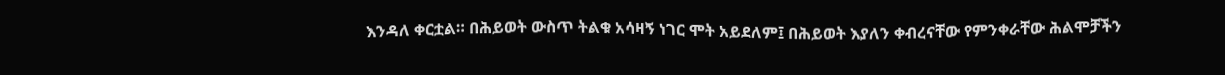እንዳለ ቀርቷል። በሕይወት ውስጥ ትልቁ አሳዛኝ ነገር ሞት አይደለም፤ በሕይወት እያለን ቀብረናቸው የምንቀራቸው ሕልሞቻችን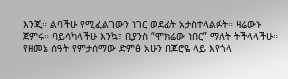እንጂ። ልባችሁ የሚፈልገውን ነገር ወደፊት አታስተላልፉት። ዛሬውኑ ጀምሩ። ባይሳካላችሁ እንኳ፣ ቢያንስ “ሞክሬው ነበር” ማለት ትችላላችሁ። የዘመኔ ሰዓት የምታሰማው ድምፅ አሁን በጆሮዬ ላይ እየጎላ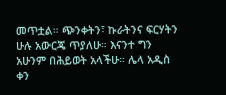መጥቷል። ጭንቀትን፣ ኩራትንና ፍርሃትን ሁሉ አውርጄ ጥያለሁ። እናንተ ግን አሁንም በሕይወት አላችሁ። ሌላ አዲስ ቀን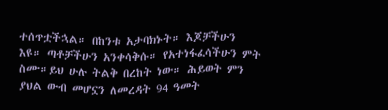ተሰጥቷችኋል። በከንቱ አታባክኑት። እጆቻችሁን እዩ። ጣቶቻችሁን አንቀሳቅሱ። የአተነፋፈሳችሁን ምት ስሙ።ይህ ሁሉ ትልቅ በረከት ነው። ሕይወት ምን ያህል ውብ መሆኗን ለመረዳት 94 ዓመት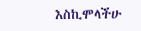እስኪሞላችሁ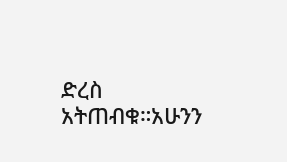ድረስ አትጠብቁ።አሁንን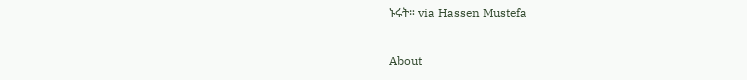ኑሩት። via Hassen Mustefa

About